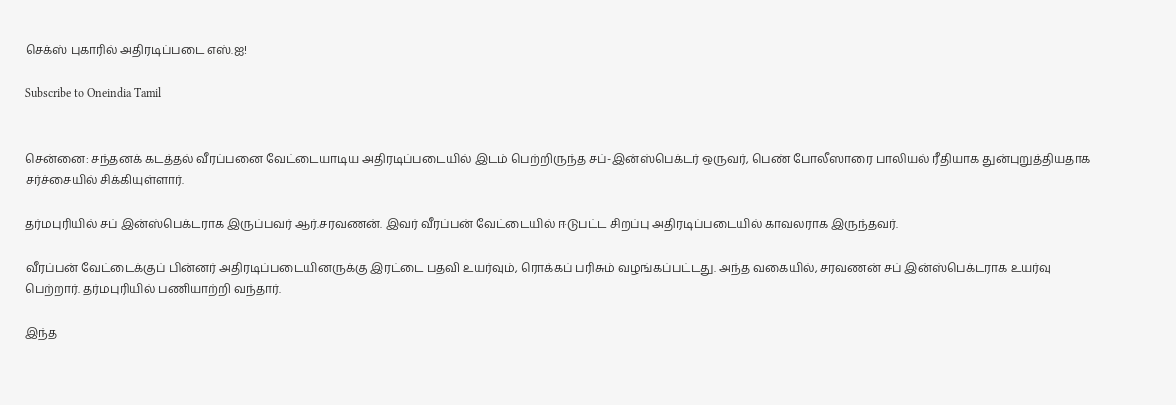செக்ஸ் புகாரில் அதிரடிப்படை எஸ்.ஐ!

Subscribe to Oneindia Tamil


சென்னை: சந்தனக் கடத்தல் வீரப்பனை வேட்டையாடிய அதிரடிப்படையில் இடம் பெற்றிருந்த சப்-இன்ஸ்பெக்டர் ஒருவர், பெண் போலீஸாரை பாலியல் ரீதியாக துன்புறுத்தியதாக சர்ச்சையில் சிக்கியுள்ளார்.

தர்மபுரியில் சப் இன்ஸ்பெக்டராக இருப்பவர் ஆர்.சரவணன். இவர் வீரப்பன் வேட்டையில் ஈடுபட்ட சிறப்பு அதிரடிப்படையில் காவலராக இருந்தவர்.

வீரப்பன் வேட்டைக்குப் பின்னர் அதிரடிப்படையினருக்கு இரட்டை பதவி உயர்வும், ரொக்கப் பரிசும் வழங்கப்பட்டது. அந்த வகையில், சரவணன் சப் இன்ஸ்பெக்டராக உயர்வு பெற்றார். தர்மபுரியில் பணியாற்றி வந்தார்.

இந்த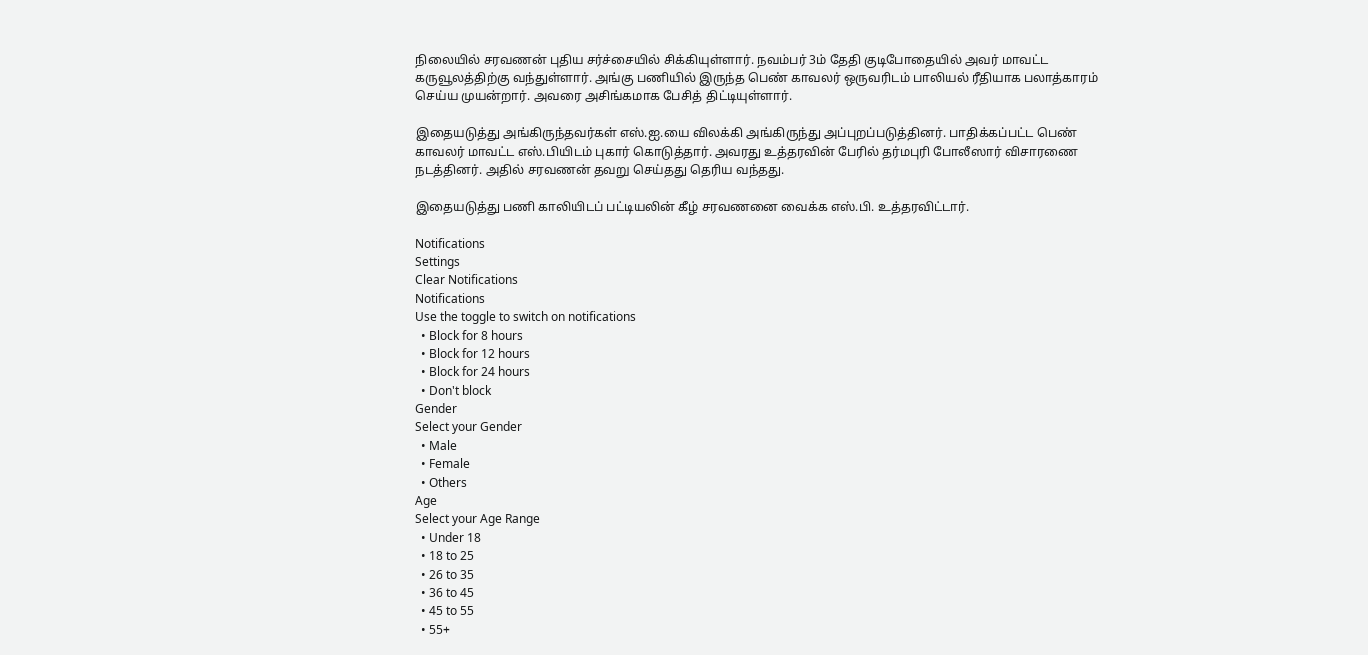நிலையில் சரவணன் புதிய சர்ச்சையில் சிக்கியுள்ளார். நவம்பர் 3ம் தேதி குடிபோதையில் அவர் மாவட்ட கருவூலத்திற்கு வந்துள்ளார். அங்கு பணியில் இருந்த பெண் காவலர் ஒருவரிடம் பாலியல் ரீதியாக பலாத்காரம் செய்ய முயன்றார். அவரை அசிங்கமாக பேசித் திட்டியுள்ளார்.

இதையடுத்து அங்கிருந்தவர்கள் எஸ்.ஐ.யை விலக்கி அங்கிருந்து அப்புறப்படுத்தினர். பாதிக்கப்பட்ட பெண் காவலர் மாவட்ட எஸ்.பியிடம் புகார் கொடுத்தார். அவரது உத்தரவின் பேரில் தர்மபுரி போலீஸார் விசாரணை நடத்தினர். அதில் சரவணன் தவறு செய்தது தெரிய வந்தது.

இதையடுத்து பணி காலியிடப் பட்டியலின் கீழ் சரவணனை வைக்க எஸ்.பி. உத்தரவிட்டார்.

Notifications
Settings
Clear Notifications
Notifications
Use the toggle to switch on notifications
  • Block for 8 hours
  • Block for 12 hours
  • Block for 24 hours
  • Don't block
Gender
Select your Gender
  • Male
  • Female
  • Others
Age
Select your Age Range
  • Under 18
  • 18 to 25
  • 26 to 35
  • 36 to 45
  • 45 to 55
  • 55+